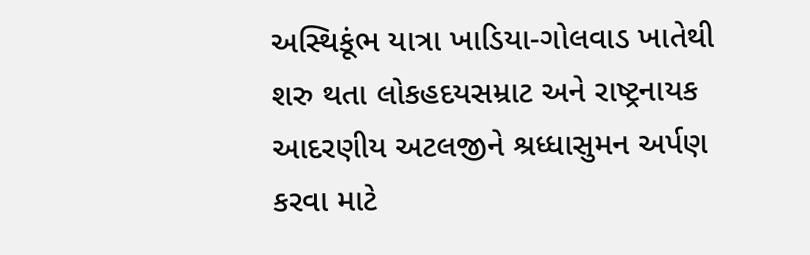અસ્થિકૂંભ યાત્રા ખાડિયા-ગોલવાડ ખાતેથી શરુ થતા લોકહદયસમ્રાટ અને રાષ્ટ્રનાયક આદરણીય અટલજીને શ્રધ્ધાસુમન અર્પણ કરવા માટે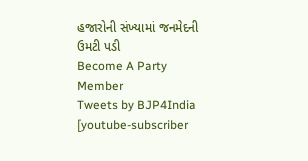હજારોની સંખ્યામાં જનમેદની ઉમટી પડી
Become A Party Member
Tweets by BJP4India
[youtube-subscriber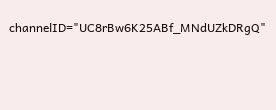channelID="UC8rBw6K25ABf_MNdUZkDRgQ"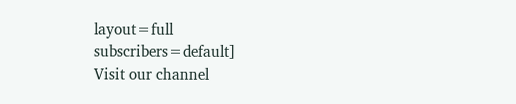layout=full subscribers=default]
Visit our channel